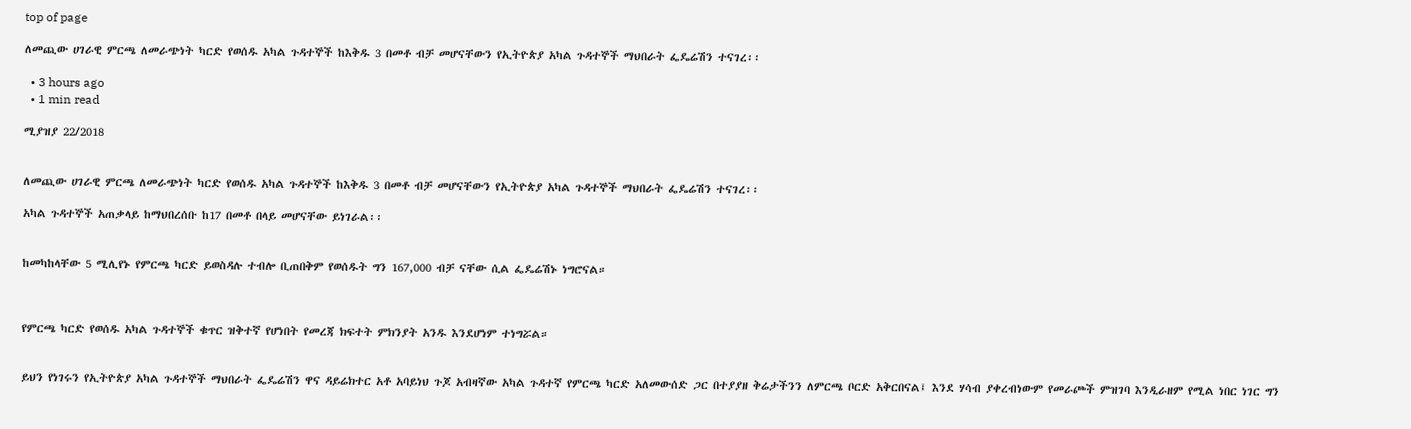top of page

ለመጪው ሀገራዊ ምርጫ ለመራጭነት ካርድ የወሰዱ አካል ጉዳተኞች ከእቅዱ 3 በመቶ ብቻ መሆናቸውን የኢትዮጵያ አካል ጉዳተኞች ማህበራት ፌዴሬሽን ተናገረ፡፡

  • 3 hours ago
  • 1 min read

ሚያዝያ 22/2018


ለመጪው ሀገራዊ ምርጫ ለመራጭነት ካርድ የወሰዱ አካል ጉዳተኞች ከእቅዱ 3 በመቶ ብቻ መሆናቸውን የኢትዮጵያ አካል ጉዳተኞች ማህበራት ፌዴሬሽን ተናገረ፡፡

አካል ጉዳተኞች አጠቃላይ ከማህበረሰቡ ከ17 በመቶ በላይ መሆናቸው ይነገራል፡፡


ከመካከላቸው 5 ሚሊየኑ የምርጫ ካርድ ይወስዳሉ ተብሎ ቢጠበቅም የወሰዱት ግን 167,000 ብቻ ናቸው ሲል ፌዴሬሽኑ ነግሮናል።



የምርጫ ካርድ የወሰዱ አካል ጉዳተኞች ቁጥር ዝቅተኛ የሆነበት የመረጃ ክፍተት ምክንያት አንዱ እንደሆነም ተነግሯል።


ይህን የነገሩን የኢትዮጵያ አካል ጉዳተኞች ማህበራት ፌዴሬሽን ዋና ዳይሬክተር አቶ አባይነህ ጉጆ አብዛኛው አካል ጉዳተኛ የምርጫ ካርድ አለመውሰድ ጋር በተያያዘ ቅሬታችንን ለምርጫ ቦርድ አቅርበናል፤ እንደ ሃሳብ ያቀረብነውም የመራጮች ምዝገባ እንዲራዘም የሚል ነበር ነገር ግን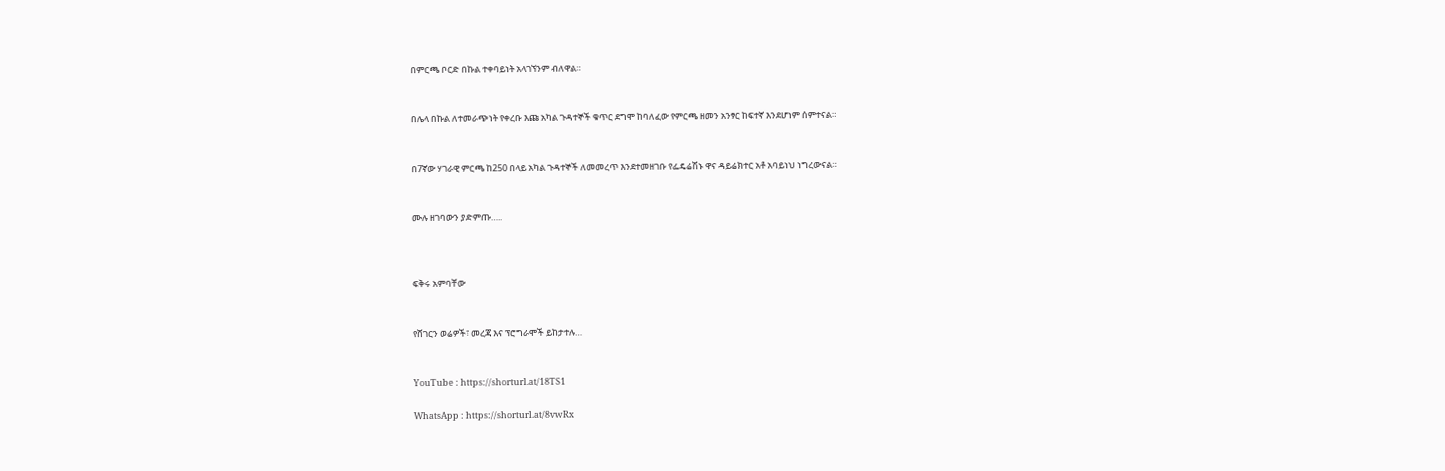በምርጫ ቦርድ በኩል ተቀባይነት አላገኘንም ብለዋል።


በሌላ በኩል ለተመራጭነት የቀረቡ እጩ አካል ጉዳተኞች ቁጥር ደግሞ ከባለፈው የምርጫ ዘመን አንፃር ከፍተኛ እንደሆነም ሰምተናል።


በ7ኛው ሃገራዊ ምርጫ ከ250 በላይ አካል ጉዳተኞች ለመመረጥ እንደተመዘገቡ የፌዴሬሽኑ ዋና ዳይሬክተር አቶ አባይነህ ነግረውናል።


ሙሉ ዘገባውን ያድምጡ…..



ፍቅሩ አምባቸው


የሸገርን ወሬዎች፣ መረጃ እና ፕሮግራሞች ይከታተሉ…


YouTube : https://shorturl.at/18TS1

WhatsApp : https://shorturl.at/8vwRx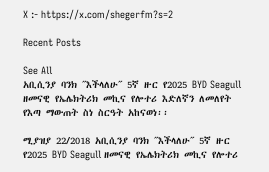X :- https://x.com/shegerfm?s=2

Recent Posts

See All
አቢሲንያ ባንክ ˝እችላለሁ˝ 5ኛ ዙር የ2025 BYD Seagull ዘመናዊ የኤሌክትሪክ መኪና የሎተሪ እድለኛን ለመለየት የእጣ ማውጠት ስነ ስርዓት አከናወነ፡፡

ሚያዝያ 22/2018 አቢሲንያ ባንክ ˝እችላለሁ˝ 5ኛ ዙር የ2025 BYD Seagull ዘመናዊ የኤሌክትሪክ መኪና የሎተሪ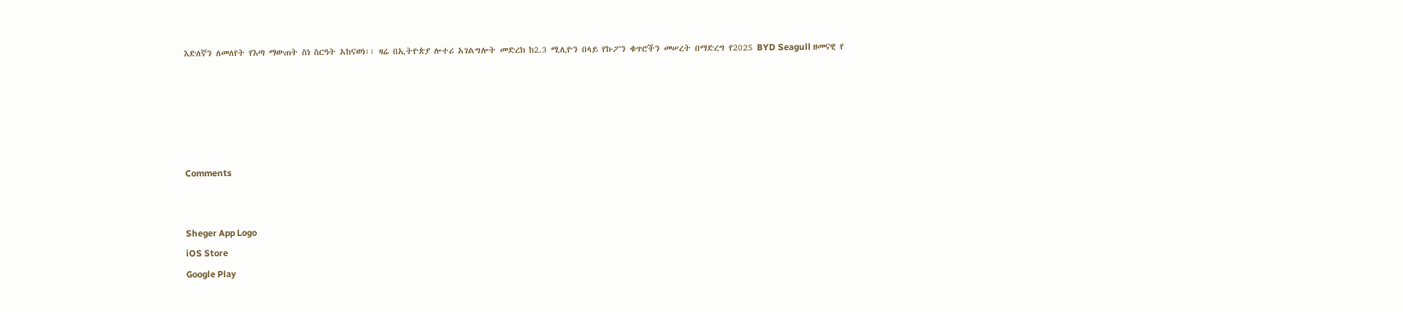እድለኛን ለመለየት የእጣ ማውጠት ስነ ስርዓት አከናወነ፡፡ ዛሬ በኢትዮጵያ ሎተሪ አገልግሎት መድረክ ከ2.3 ሚሊዮን በላይ የኩፖን ቁጥሮችን መሠረት በማድረግ የ2025 BYD Seagull ዘመናዊ የ





Comments


Sheger App Logo
iOS Store
Google Play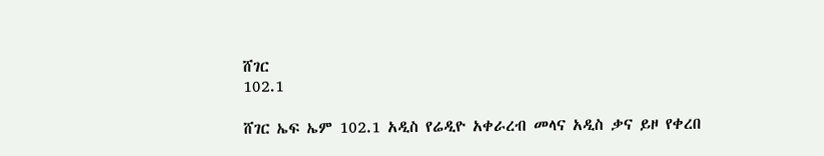ሸገር
102.1

ሸገር ኤፍ ኤም 102.1 አዲስ የሬዲዮ አቀራረብ መላና አዲስ ቃና ይዞ የቀረበ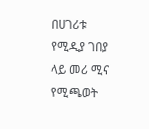በሀገሪቱ የሚዲያ ገበያ ላይ መሪ ሚና የሚጫወት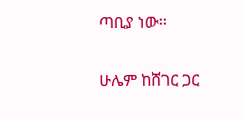ጣቢያ ነው፡፡

ሁሌም ከሸገር ጋር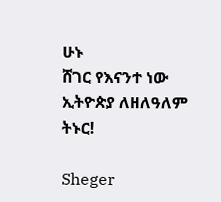ሁኑ
ሸገር የእናንተ ነው
ኢትዮጵያ ለዘለዓለም ትኑር!

Sheger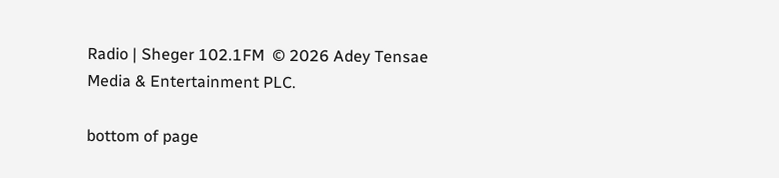Radio | Sheger 102.1FM  © 2026 Adey Tensae Media & Entertainment PLC.

bottom of page